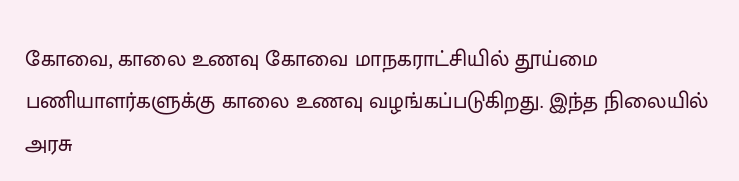கோவை, காலை உணவு கோவை மாநகராட்சியில் தூய்மை பணியாளர்களுக்கு காலை உணவு வழங்கப்படுகிறது. இந்த நிலையில் அரசு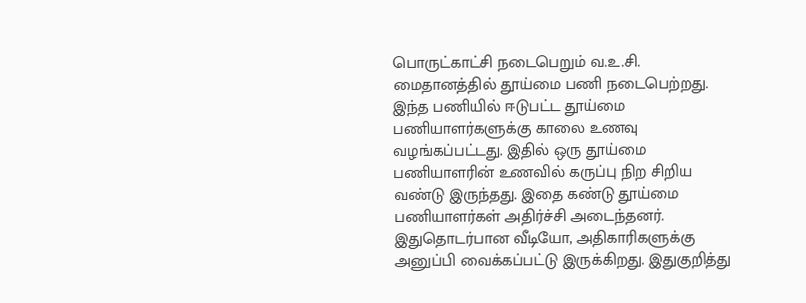பொருட்காட்சி நடைபெறும் வ.உ.சி. மைதானத்தில் தூய்மை பணி நடைபெற்றது. இந்த பணியில் ஈடுபட்ட தூய்மை பணியாளர்களுக்கு காலை உணவு வழங்கப்பட்டது. இதில் ஒரு தூய்மை பணியாளரின் உணவில் கருப்பு நிற சிறிய வண்டு இருந்தது. இதை கண்டு தூய்மை பணியாளர்கள் அதிர்ச்சி அடைந்தனர். இதுதொடர்பான வீடியோ, அதிகாரிகளுக்கு அனுப்பி வைக்கப்பட்டு இருக்கிறது. இதுகுறித்து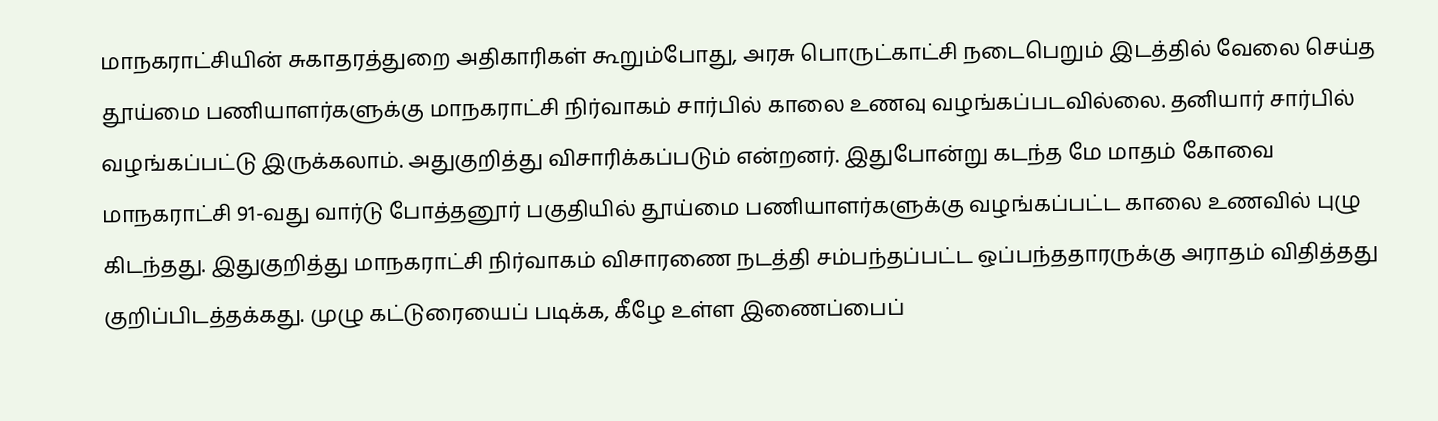மாநகராட்சியின் சுகாதரத்துறை அதிகாரிகள் கூறும்போது, அரசு பொருட்காட்சி நடைபெறும் இடத்தில் வேலை செய்த தூய்மை பணியாளர்களுக்கு மாநகராட்சி நிர்வாகம் சார்பில் காலை உணவு வழங்கப்படவில்லை. தனியார் சார்பில் வழங்கப்பட்டு இருக்கலாம். அதுகுறித்து விசாரிக்கப்படும் என்றனர். இதுபோன்று கடந்த மே மாதம் கோவை மாநகராட்சி 91-வது வார்டு போத்தனூர் பகுதியில் தூய்மை பணியாளர்களுக்கு வழங்கப்பட்ட காலை உணவில் புழு கிடந்தது. இதுகுறித்து மாநகராட்சி நிர்வாகம் விசாரணை நடத்தி சம்பந்தப்பட்ட ஒப்பந்ததாரருக்கு அராதம் விதித்தது குறிப்பிடத்தக்கது. முழு கட்டுரையைப் படிக்க, கீழே உள்ள இணைப்பைப்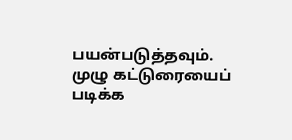பயன்படுத்தவும்.
முழு கட்டுரையைப் படிக்க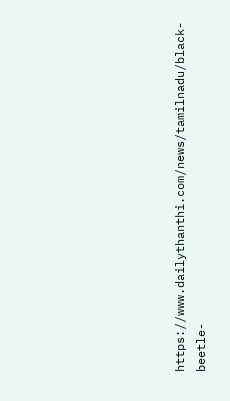https://www.dailythanthi.com/news/tamilnadu/black-beetle-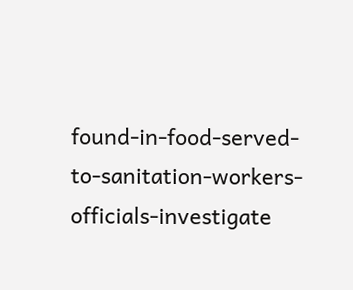found-in-food-served-to-sanitation-workers-officials-investigate